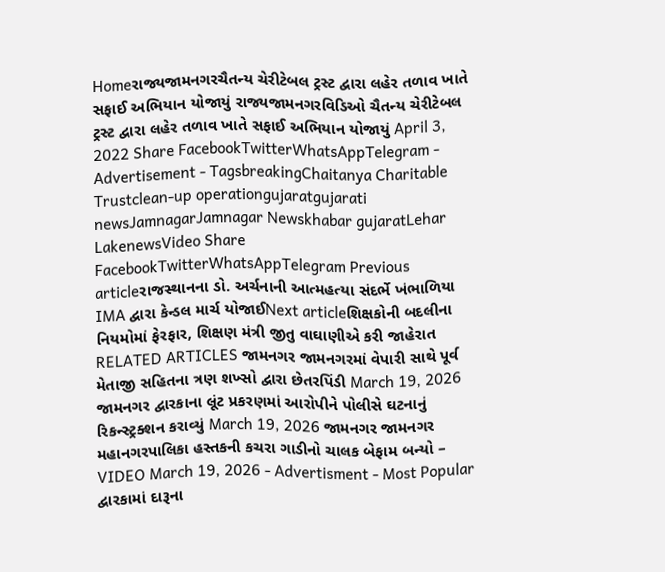Homeરાજ્યજામનગરચૈતન્ય ચેરીટેબલ ટ્રસ્ટ દ્વારા લહેર તળાવ ખાતે સફાઈ અભિયાન યોજાયું રાજ્યજામનગરવિડિઓ ચૈતન્ય ચેરીટેબલ ટ્રસ્ટ દ્વારા લહેર તળાવ ખાતે સફાઈ અભિયાન યોજાયું April 3, 2022 Share FacebookTwitterWhatsAppTelegram - Advertisement - TagsbreakingChaitanya Charitable Trustclean-up operationgujaratgujarati newsJamnagarJamnagar Newskhabar gujaratLehar LakenewsVideo Share FacebookTwitterWhatsAppTelegram Previous articleરાજસ્થાનના ડો. અર્ચનાની આત્મહત્યા સંદર્ભે ખંભાળિયા IMA દ્વારા કેન્ડલ માર્ચ યોજાઈNext articleશિક્ષકોની બદલીના નિયમોમાં ફેરફાર, શિક્ષણ મંત્રી જીતુ વાઘાણીએ કરી જાહેરાત RELATED ARTICLES જામનગર જામનગરમાં વેપારી સાથે પૂર્વ મેતાજી સહિતના ત્રણ શખ્સો દ્વારા છેતરપિંડી March 19, 2026 જામનગર દ્વારકાના લૂંટ પ્રકરણમાં આરોપીને પોલીસે ઘટનાનું રિકન્સ્ટ્રક્શન કરાવ્યું March 19, 2026 જામનગર જામનગર મહાનગરપાલિકા હસ્તકની કચરા ગાડીનો ચાલક બેફામ બન્યો – VIDEO March 19, 2026 - Advertisment - Most Popular દ્વારકામાં દારૂના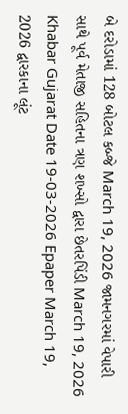બે દરોડામાં 128 બોટલ કબ્જે March 19, 2026 જામનગરમાં વેપારી સાથે પૂર્વ મેતાજી સહિતના ત્રણ શખ્સો દ્વારા છેતરપિંડી March 19, 2026 Khabar Gujarat Date 19-03-2026 Epaper March 19, 2026 દ્વારકાના લૂંટ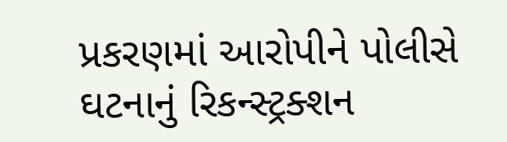પ્રકરણમાં આરોપીને પોલીસે ઘટનાનું રિકન્સ્ટ્રક્શન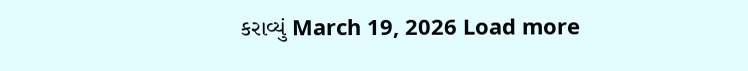કરાવ્યું March 19, 2026 Load more